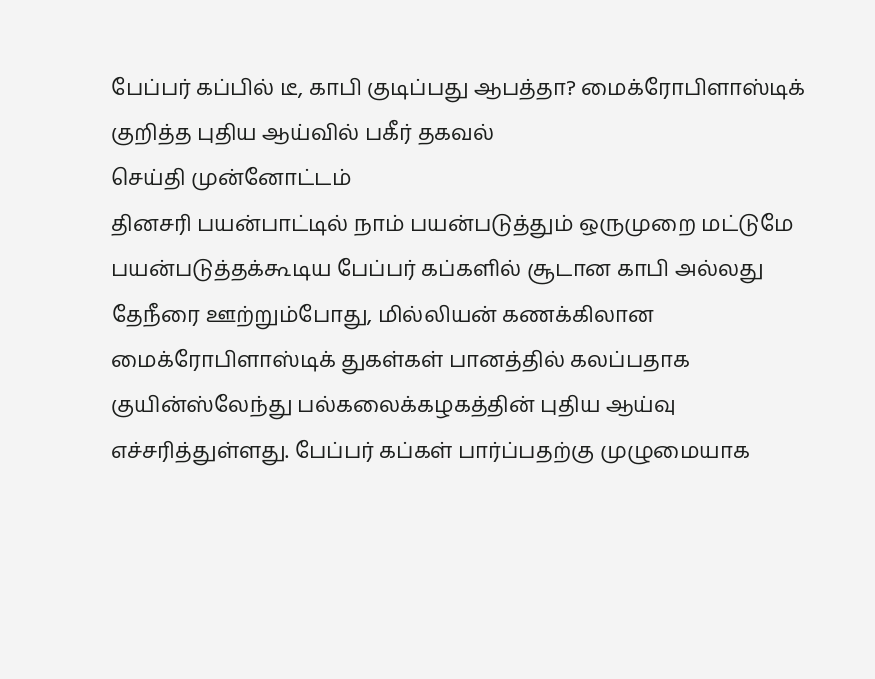பேப்பர் கப்பில் டீ, காபி குடிப்பது ஆபத்தா? மைக்ரோபிளாஸ்டிக் குறித்த புதிய ஆய்வில் பகீர் தகவல்
செய்தி முன்னோட்டம்
தினசரி பயன்பாட்டில் நாம் பயன்படுத்தும் ஒருமுறை மட்டுமே பயன்படுத்தக்கூடிய பேப்பர் கப்களில் சூடான காபி அல்லது தேநீரை ஊற்றும்போது, மில்லியன் கணக்கிலான மைக்ரோபிளாஸ்டிக் துகள்கள் பானத்தில் கலப்பதாக குயின்ஸ்லேந்து பல்கலைக்கழகத்தின் புதிய ஆய்வு எச்சரித்துள்ளது. பேப்பர் கப்கள் பார்ப்பதற்கு முழுமையாக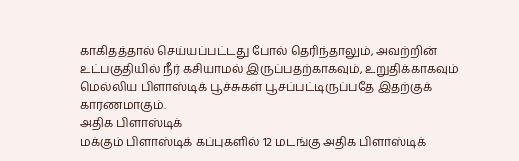காகிதத்தால் செய்யப்பட்டது போல் தெரிந்தாலும், அவற்றின் உட்பகுதியில் நீர் கசியாமல் இருப்பதற்காகவும், உறுதிக்காகவும் மெல்லிய பிளாஸ்டிக் பூச்சுகள் பூசப்பட்டிருப்பதே இதற்குக் காரணமாகும்.
அதிக பிளாஸ்டிக்
மக்கும் பிளாஸ்டிக் கப்புகளில் 12 மடங்கு அதிக பிளாஸ்டிக்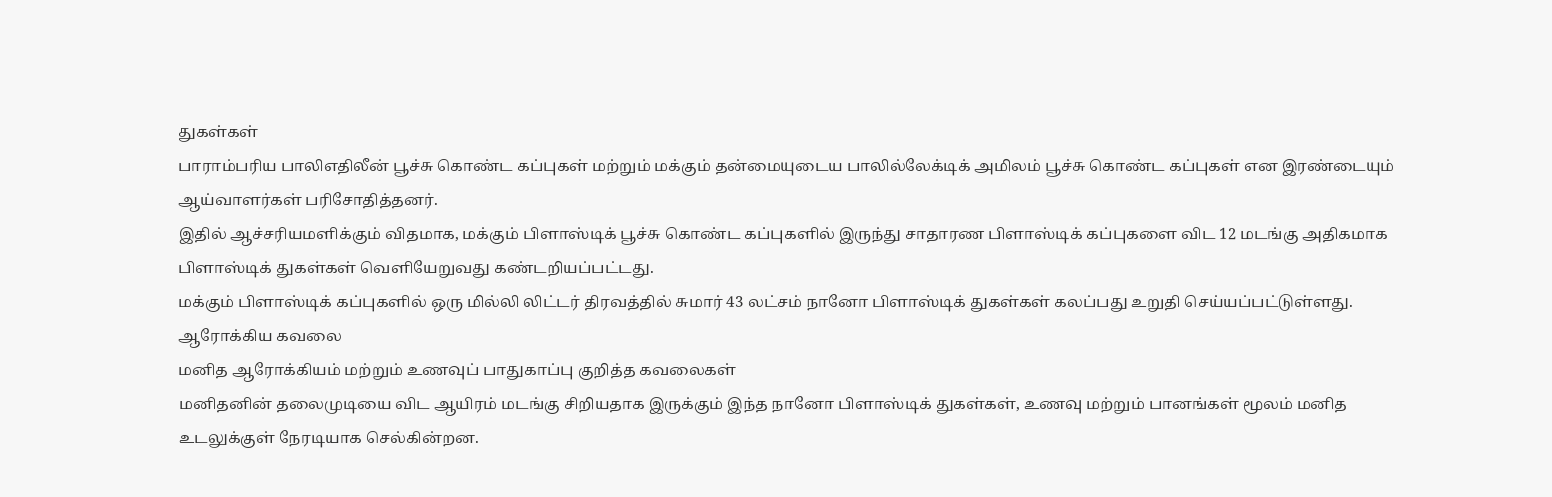துகள்கள்
பாராம்பரிய பாலிஎதிலீன் பூச்சு கொண்ட கப்புகள் மற்றும் மக்கும் தன்மையுடைய பாலில்லேக்டிக் அமிலம் பூச்சு கொண்ட கப்புகள் என இரண்டையும் ஆய்வாளர்கள் பரிசோதித்தனர்.
இதில் ஆச்சரியமளிக்கும் விதமாக, மக்கும் பிளாஸ்டிக் பூச்சு கொண்ட கப்புகளில் இருந்து சாதாரண பிளாஸ்டிக் கப்புகளை விட 12 மடங்கு அதிகமாக பிளாஸ்டிக் துகள்கள் வெளியேறுவது கண்டறியப்பட்டது.
மக்கும் பிளாஸ்டிக் கப்புகளில் ஒரு மில்லி லிட்டர் திரவத்தில் சுமார் 43 லட்சம் நானோ பிளாஸ்டிக் துகள்கள் கலப்பது உறுதி செய்யப்பட்டுள்ளது.
ஆரோக்கிய கவலை
மனித ஆரோக்கியம் மற்றும் உணவுப் பாதுகாப்பு குறித்த கவலைகள்
மனிதனின் தலைமுடியை விட ஆயிரம் மடங்கு சிறியதாக இருக்கும் இந்த நானோ பிளாஸ்டிக் துகள்கள், உணவு மற்றும் பானங்கள் மூலம் மனித உடலுக்குள் நேரடியாக செல்கின்றன.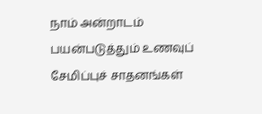நாம் அன்றாடம் பயன்படுத்தும் உணவுப் சேமிப்புச் சாதனங்கள்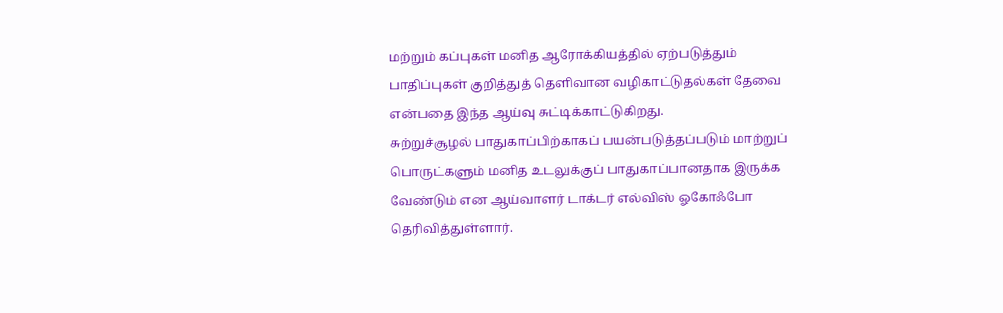மற்றும் கப்புகள் மனித ஆரோக்கியத்தில் ஏற்படுத்தும் பாதிப்புகள் குறித்துத் தெளிவான வழிகாட்டுதல்கள் தேவை என்பதை இந்த ஆய்வு சுட்டிக்காட்டுகிறது.
சுற்றுச்சூழல் பாதுகாப்பிற்காகப் பயன்படுத்தப்படும் மாற்றுப் பொருட்களும் மனித உடலுக்குப் பாதுகாப்பானதாக இருக்க வேண்டும் என ஆய்வாளர் டாக்டர் எல்விஸ் ஓகோஃபோ தெரிவித்துள்ளார்.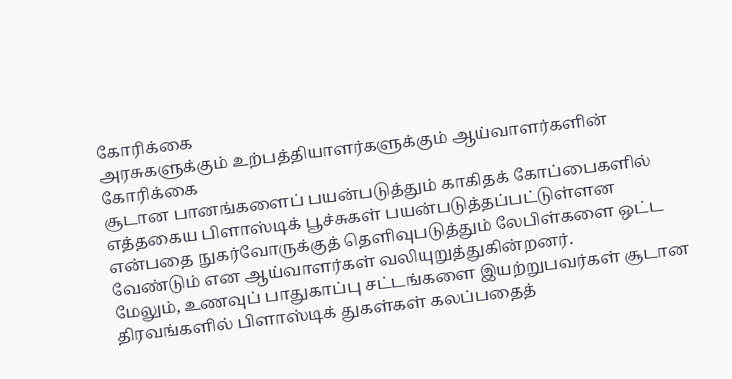கோரிக்கை
அரசுகளுக்கும் உற்பத்தியாளர்களுக்கும் ஆய்வாளர்களின் கோரிக்கை
சூடான பானங்களைப் பயன்படுத்தும் காகிதக் கோப்பைகளில் எத்தகைய பிளாஸ்டிக் பூச்சுகள் பயன்படுத்தப்பட்டுள்ளன என்பதை நுகர்வோருக்குத் தெளிவுபடுத்தும் லேபிள்களை ஒட்ட வேண்டும் என ஆய்வாளர்கள் வலியுறுத்துகின்றனர்.
மேலும், உணவுப் பாதுகாப்பு சட்டங்களை இயற்றுபவர்கள் சூடான திரவங்களில் பிளாஸ்டிக் துகள்கள் கலப்பதைத்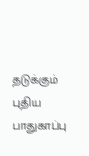தடுக்கும் புதிய பாதுகாப்பு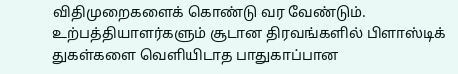விதிமுறைகளைக் கொண்டு வர வேண்டும்.
உற்பத்தியாளர்களும் சூடான திரவங்களில் பிளாஸ்டிக் துகள்களை வெளியிடாத பாதுகாப்பான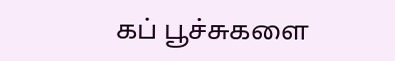கப் பூச்சுகளை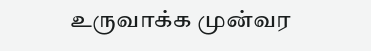உருவாக்க முன்வர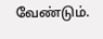வேண்டும்.